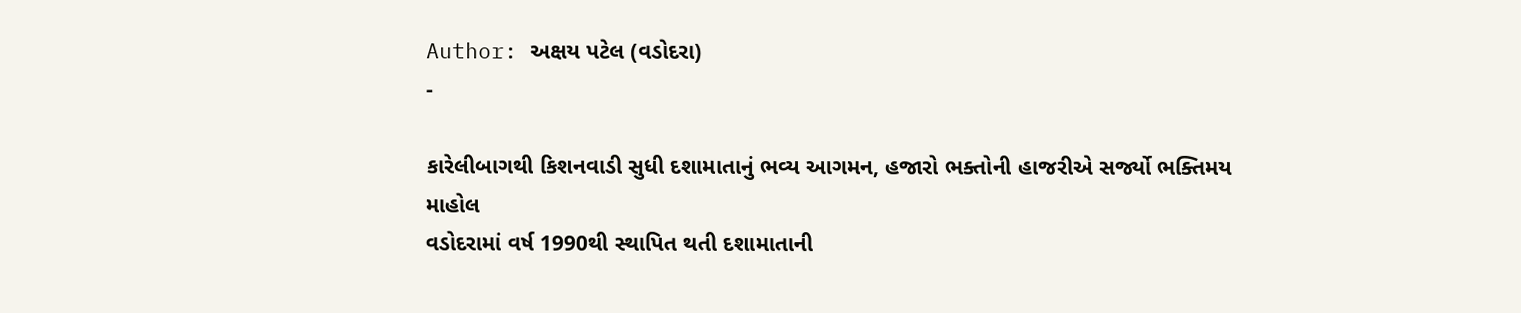Author: અક્ષય પટેલ (વડોદરા)
-

કારેલીબાગથી કિશનવાડી સુધી દશામાતાનું ભવ્ય આગમન, હજારો ભક્તોની હાજરીએ સર્જ્યો ભક્તિમય માહોલ
વડોદરામાં વર્ષ 1990થી સ્થાપિત થતી દશામાતાની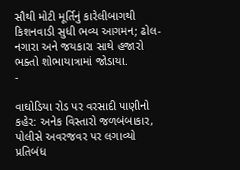સૌથી મોટી મૂર્તિનું કારેલીબાગથી કિશનવાડી સુધી ભવ્ય આગમન; ઢોલ-નગારા અને જયકારા સાથે હજારો ભક્તો શોભાયાત્રામાં જોડાયા.
-

વાઘોડિયા રોડ પર વરસાદી પાણીનો કહેર: અનેક વિસ્તારો જળબંબાકાર, પોલીસે અવરજવર પર લગાવ્યો પ્રતિબંધ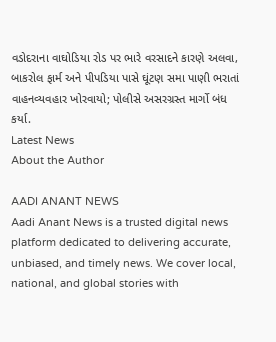વડોદરાના વાઘોડિયા રોડ પર ભારે વરસાદને કારણે અલવા, બાકરોલ ફાર્મ અને પીપડિયા પાસે ઘૂંટણ સમા પાણી ભરાતાં વાહનવ્યવહાર ખોરવાયો; પોલીસે અસરગ્રસ્ત માર્ગો બંધ કર્યા.
Latest News
About the Author

AADI ANANT NEWS
Aadi Anant News is a trusted digital news platform dedicated to delivering accurate, unbiased, and timely news. We cover local, national, and global stories with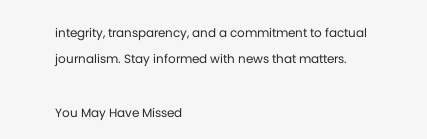integrity, transparency, and a commitment to factual journalism. Stay informed with news that matters.

You May Have Missed